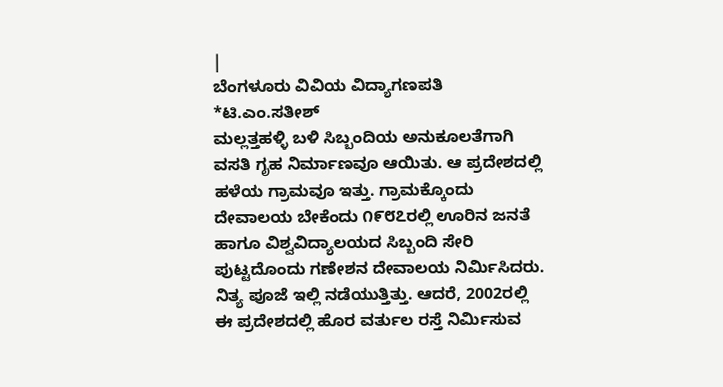|
ಬೆಂಗಳೂರು ವಿವಿಯ ವಿದ್ಯಾಗಣಪತಿ *ಟಿ.ಎಂ.ಸತೀಶ್
ಮಲ್ಲತ್ತಹಳ್ಳಿ ಬಳಿ ಸಿಬ್ಬಂದಿಯ ಅನುಕೂಲತೆಗಾಗಿ ವಸತಿ ಗೃಹ ನಿರ್ಮಾಣವೂ ಆಯಿತು. ಆ ಪ್ರದೇಶದಲ್ಲಿ ಹಳೆಯ ಗ್ರಾಮವೂ ಇತ್ತು. ಗ್ರಾಮಕ್ಕೊಂದು ದೇವಾಲಯ ಬೇಕೆಂದು ೧೯೮೭ರಲ್ಲಿ ಊರಿನ ಜನತೆ ಹಾಗೂ ವಿಶ್ವವಿದ್ಯಾಲಯದ ಸಿಬ್ಬಂದಿ ಸೇರಿ ಪುಟ್ಟದೊಂದು ಗಣೇಶನ ದೇವಾಲಯ ನಿರ್ಮಿಸಿದರು. ನಿತ್ಯ ಪೂಜೆ ಇಲ್ಲಿ ನಡೆಯುತ್ತಿತ್ತು. ಆದರೆ, 2002ರಲ್ಲಿ ಈ ಪ್ರದೇಶದಲ್ಲಿ ಹೊರ ವರ್ತುಲ ರಸ್ತೆ ನಿರ್ಮಿಸುವ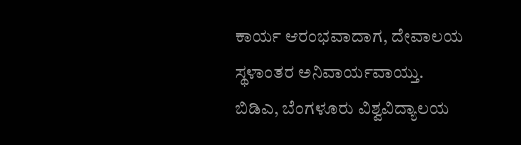ಕಾರ್ಯ ಆರಂಭವಾದಾಗ, ದೇವಾಲಯ ಸ್ಥಳಾಂತರ ಅನಿವಾರ್ಯವಾಯ್ತು. ಬಿಡಿಎ, ಬೆಂಗಳೂರು ವಿಶ್ವವಿದ್ಯಾಲಯ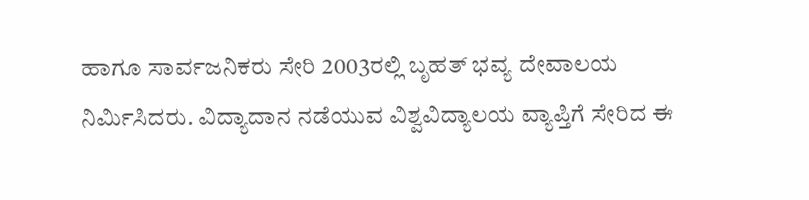ಹಾಗೂ ಸಾರ್ವಜನಿಕರು ಸೇರಿ 2003ರಲ್ಲಿ ಬೃಹತ್ ಭವ್ಯ ದೇವಾಲಯ ನಿರ್ಮಿಸಿದರು. ವಿದ್ಯಾದಾನ ನಡೆಯುವ ವಿಶ್ವವಿದ್ಯಾಲಯ ವ್ಯಾಪ್ತಿಗೆ ಸೇರಿದ ಈ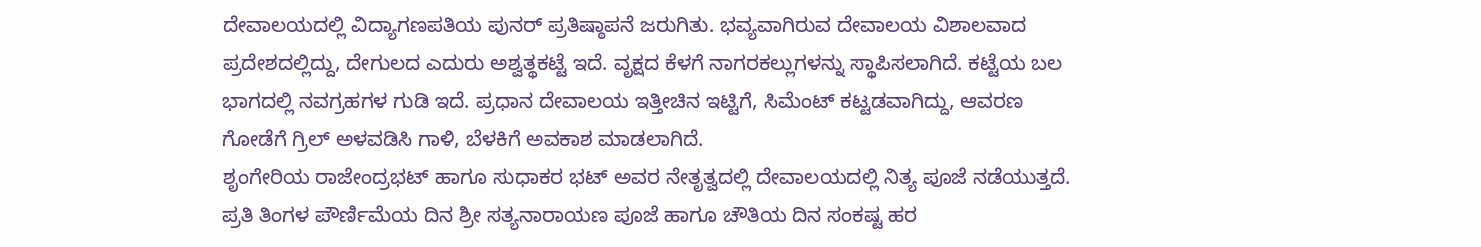ದೇವಾಲಯದಲ್ಲಿ ವಿದ್ಯಾಗಣಪತಿಯ ಪುನರ್ ಪ್ರತಿಷ್ಠಾಪನೆ ಜರುಗಿತು. ಭವ್ಯವಾಗಿರುವ ದೇವಾಲಯ ವಿಶಾಲವಾದ ಪ್ರದೇಶದಲ್ಲಿದ್ದು, ದೇಗುಲದ ಎದುರು ಅಶ್ವತ್ಥಕಟ್ಟೆ ಇದೆ. ವೃಕ್ಷದ ಕೆಳಗೆ ನಾಗರಕಲ್ಲುಗಳನ್ನು ಸ್ಥಾಪಿಸಲಾಗಿದೆ. ಕಟ್ಟೆಯ ಬಲ ಭಾಗದಲ್ಲಿ ನವಗ್ರಹಗಳ ಗುಡಿ ಇದೆ. ಪ್ರಧಾನ ದೇವಾಲಯ ಇತ್ತೀಚಿನ ಇಟ್ಟಿಗೆ, ಸಿಮೆಂಟ್ ಕಟ್ಟಡವಾಗಿದ್ದು, ಆವರಣ ಗೋಡೆಗೆ ಗ್ರಿಲ್ ಅಳವಡಿಸಿ ಗಾಳಿ, ಬೆಳಕಿಗೆ ಅವಕಾಶ ಮಾಡಲಾಗಿದೆ.
ಶೃಂಗೇರಿಯ ರಾಜೇಂದ್ರಭಟ್ ಹಾಗೂ ಸುಧಾಕರ ಭಟ್ ಅವರ ನೇತೃತ್ವದಲ್ಲಿ ದೇವಾಲಯದಲ್ಲಿ ನಿತ್ಯ ಪೂಜೆ ನಡೆಯುತ್ತದೆ. ಪ್ರತಿ ತಿಂಗಳ ಪೌರ್ಣಿಮೆಯ ದಿನ ಶ್ರೀ ಸತ್ಯನಾರಾಯಣ ಪೂಜೆ ಹಾಗೂ ಚೌತಿಯ ದಿನ ಸಂಕಷ್ಟ ಹರ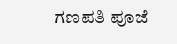ಗಣಪತಿ ಪೂಜೆ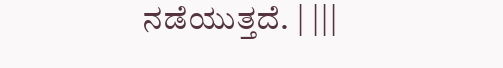ನಡೆಯುತ್ತದೆ. | |||